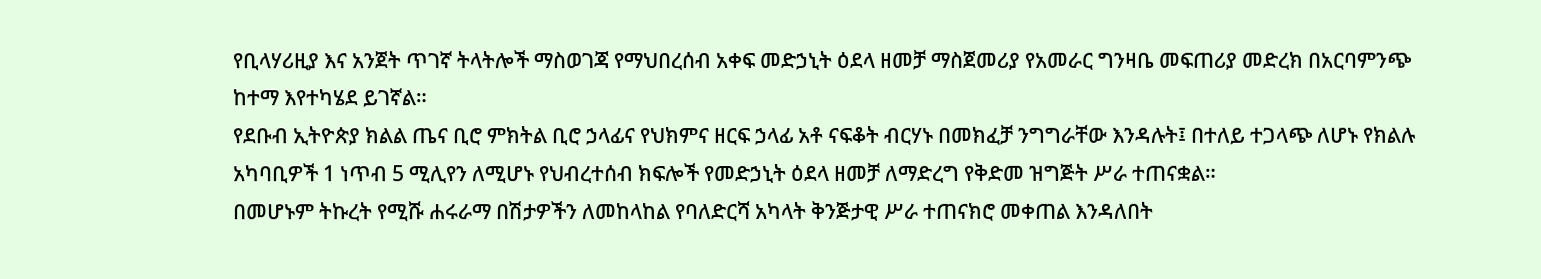የቢላሃሪዚያ እና አንጀት ጥገኛ ትላትሎች ማስወገጃ የማህበረሰብ አቀፍ መድኃኒት ዕደላ ዘመቻ ማስጀመሪያ የአመራር ግንዛቤ መፍጠሪያ መድረክ በአርባምንጭ ከተማ እየተካሄደ ይገኛል።
የደቡብ ኢትዮጵያ ክልል ጤና ቢሮ ምክትል ቢሮ ኃላፊና የህክምና ዘርፍ ኃላፊ አቶ ናፍቆት ብርሃኑ በመክፈቻ ንግግራቸው እንዳሉት፤ በተለይ ተጋላጭ ለሆኑ የክልሉ አካባቢዎች 1 ነጥብ 5 ሚሊየን ለሚሆኑ የህብረተሰብ ክፍሎች የመድኃኒት ዕደላ ዘመቻ ለማድረግ የቅድመ ዝግጅት ሥራ ተጠናቋል።
በመሆኑም ትኩረት የሚሹ ሐሩራማ በሽታዎችን ለመከላከል የባለድርሻ አካላት ቅንጅታዊ ሥራ ተጠናክሮ መቀጠል እንዳለበት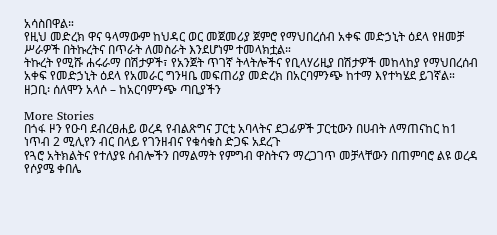አሳስበዋል።
የዚህ መድረክ ዋና ዓላማውም ከህዳር ወር መጀመሪያ ጀምሮ የማህበረሰብ አቀፍ መድኃኒት ዕደላ የዘመቻ ሥራዎች በትኩረትና በጥራት ለመስራት እንደሆነም ተመላክቷል።
ትኩረት የሚሹ ሐሩራማ በሽታዎች፣ የአንጀት ጥገኛ ትላትሎችና የቢላሃሪዚያ በሽታዎች መከላከያ የማህበረሰብ አቀፍ የመድኃኒት ዕደላ የአመራር ግንዛቤ መፍጠሪያ መድረክ በአርባምንጭ ከተማ እየተካሄደ ይገኛል።
ዘጋቢ፡ ሰለሞን አላሶ – ከአርባምንጭ ጣቢያችን

More Stories
በጎፋ ዞን የዑባ ደብረፀሐይ ወረዳ የብልጽግና ፓርቲ አባላትና ደጋፊዎች ፓርቲውን በሀብት ለማጠናከር ከ1 ነጥብ 2 ሚሊየን ብር በላይ የገንዘብና የቁሳቁስ ድጋፍ አደረጉ
የጓሮ አትክልትና የተለያዩ ሰብሎችን በማልማት የምግብ ዋስትናን ማረጋገጥ መቻላቸውን በጠምባሮ ልዩ ወረዳ የሶያሜ ቀበሌ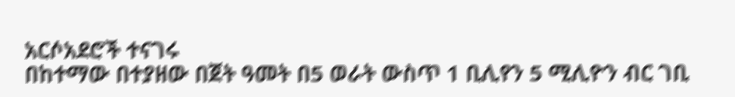አርሶአደሮች ተናገሩ
በከተማው በተያዘው በጀት ዓመት በ5 ወራት ውስጥ 1 ቢሊየን 5 ሚሊዮን ብር ገቢ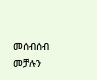መሰብሰብ መቻሉን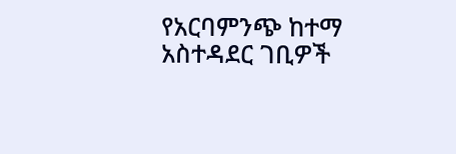የአርባምንጭ ከተማ አስተዳደር ገቢዎች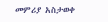መምሪያ አስታወቀ